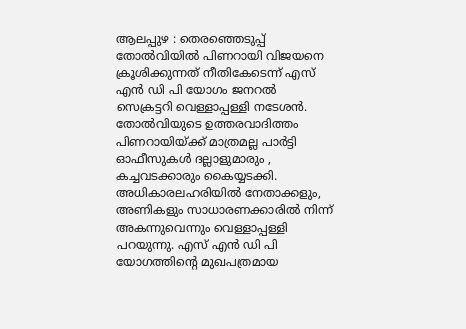ആലപ്പുഴ : തെരഞ്ഞെടുപ്പ് തോൽവിയിൽ പിണറായി വിജയനെ ക്രൂശിക്കുന്നത് നീതികേടെന്ന് എസ് എൻ ഡി പി യോഗം ജനറൽ സെക്രട്ടറി വെള്ളാപ്പള്ളി നടേശൻ. തോൽവിയുടെ ഉത്തരവാദിത്തം പിണറായിയ്ക്ക് മാത്രമല്ല പാർട്ടി ഓഫീസുകൾ ദല്ലാളുമാരും , കച്ചവടക്കാരും കൈയ്യടക്കി. അധികാരലഹരിയിൽ നേതാക്കളും, അണികളും സാധാരണക്കാരിൽ നിന്ന് അകന്നുവെന്നും വെള്ളാപ്പള്ളി പറയുന്നു. എസ് എൻ ഡി പി യോഗത്തിന്റെ മുഖപത്രമായ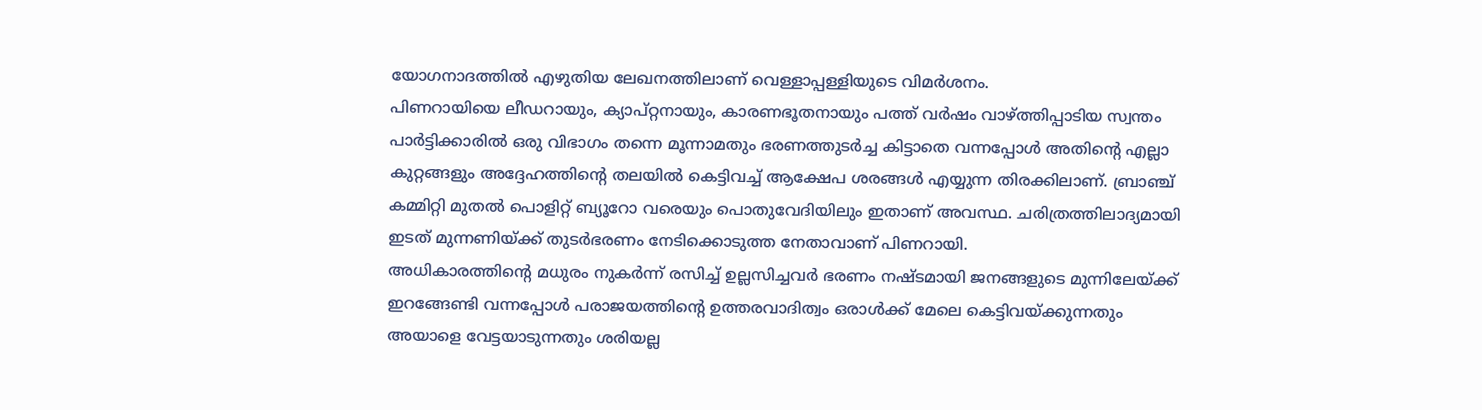യോഗനാദത്തിൽ എഴുതിയ ലേഖനത്തിലാണ് വെള്ളാപ്പള്ളിയുടെ വിമർശനം.
പിണറായിയെ ലീഡറായും, ക്യാപ്റ്റനായും, കാരണഭൂതനായും പത്ത് വർഷം വാഴ്ത്തിപ്പാടിയ സ്വന്തം പാർട്ടിക്കാരിൽ ഒരു വിഭാഗം തന്നെ മൂന്നാമതും ഭരണത്തുടർച്ച കിട്ടാതെ വന്നപ്പോൾ അതിന്റെ എല്ലാ കുറ്റങ്ങളും അദ്ദേഹത്തിന്റെ തലയിൽ കെട്ടിവച്ച് ആക്ഷേപ ശരങ്ങൾ എയ്യുന്ന തിരക്കിലാണ്. ബ്രാഞ്ച് കമ്മിറ്റി മുതൽ പൊളിറ്റ് ബ്യൂറോ വരെയും പൊതുവേദിയിലും ഇതാണ് അവസ്ഥ. ചരിത്രത്തിലാദ്യമായി ഇടത് മുന്നണിയ്ക്ക് തുടർഭരണം നേടിക്കൊടുത്ത നേതാവാണ് പിണറായി.
അധികാരത്തിന്റെ മധുരം നുകർന്ന് രസിച്ച് ഉല്ലസിച്ചവർ ഭരണം നഷ്ടമായി ജനങ്ങളുടെ മുന്നിലേയ്ക്ക് ഇറങ്ങേണ്ടി വന്നപ്പോൾ പരാജയത്തിന്റെ ഉത്തരവാദിത്വം ഒരാൾക്ക് മേലെ കെട്ടിവയ്ക്കുന്നതും അയാളെ വേട്ടയാടുന്നതും ശരിയല്ല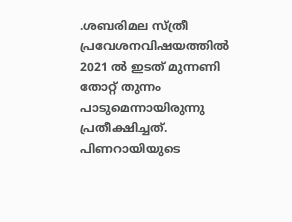.ശബരിമല സ്ത്രീ പ്രവേശനവിഷയത്തിൽ 2021 ൽ ഇടത് മുന്നണി തോറ്റ് തുന്നം പാടുമെന്നായിരുന്നു പ്രതീക്ഷിച്ചത്. പിണറായിയുടെ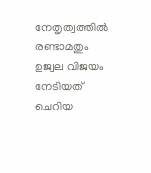നേതൃത്വത്തിൽ രണ്ടാമതും ഉജ്വല വിജയം നേടിയത് ചെറിയ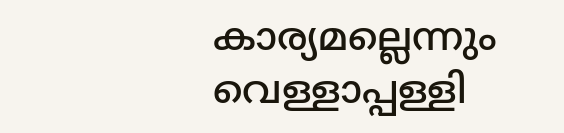കാര്യമല്ലെന്നും വെള്ളാപ്പള്ളി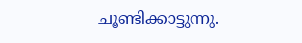ചൂണ്ടിക്കാട്ടുന്നു.